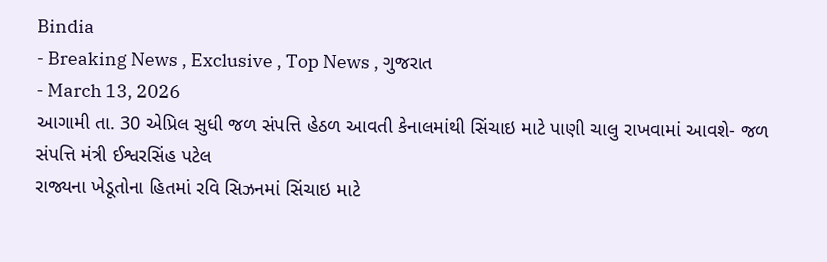Bindia
- Breaking News , Exclusive , Top News , ગુજરાત
- March 13, 2026
આગામી તા. 30 એપ્રિલ સુધી જળ સંપત્તિ હેઠળ આવતી કેનાલમાંથી સિંચાઇ માટે પાણી ચાલુ રાખવામાં આવશે- જળ સંપત્તિ મંત્રી ઈશ્વરસિંહ પટેલ
રાજ્યના ખેડૂતોના હિતમાં રવિ સિઝનમાં સિંચાઇ માટે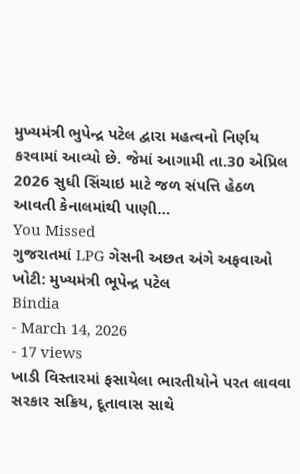મુખ્યમંત્રી ભુપેન્દ્ર પટેલ દ્વારા મહત્વનો નિર્ણય કરવામાં આવ્યો છે. જેમાં આગામી તા.30 એપ્રિલ 2026 સુધી સિંચાઇ માટે જળ સંપત્તિ હેઠળ આવતી કેનાલમાંથી પાણી…
You Missed
ગુજરાતમાં LPG ગેસની અછત અંગે અફવાઓ ખોટી: મુખ્યમંત્રી ભૂપેન્દ્ર પટેલ
Bindia
- March 14, 2026
- 17 views
ખાડી વિસ્તારમાં ફસાયેલા ભારતીયોને પરત લાવવા સરકાર સક્રિય, દૂતાવાસ સાથે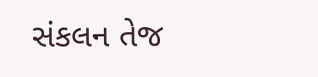સંકલન તેજ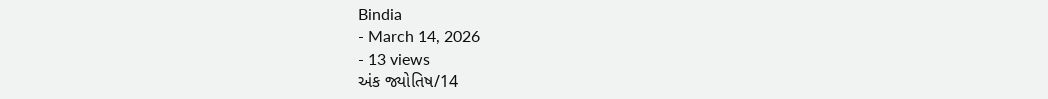Bindia
- March 14, 2026
- 13 views
અંક જ્યોતિષ/14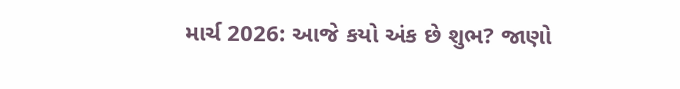માર્ચ 2026: આજે કયો અંક છે શુભ? જાણો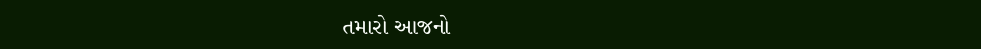તમારો આજનો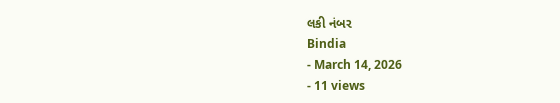લકી નંબર
Bindia
- March 14, 2026
- 11 views